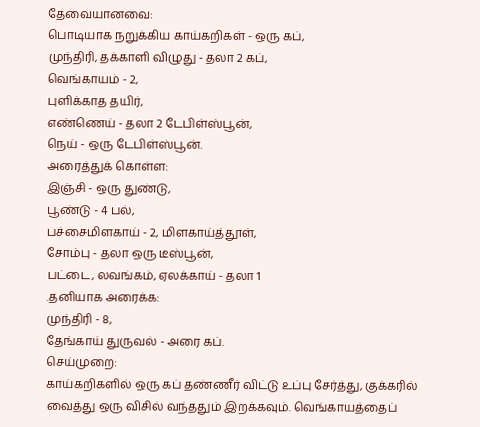தேவையானவை:
பொடியாக நறுக்கிய காய்கறிகள் - ஒரு கப்,
முந்திரி, தக்காளி விழுது - தலா 2 கப்,
வெங்காயம் - 2,
புளிக்காத தயிர்,
எண்ணெய் - தலா 2 டேபிள்ஸ்பூன்,
நெய் - ஒரு டேபிள்ஸ்பூன்.
அரைத்துக் கொள்ள:
இஞ்சி - ஒரு துண்டு,
பூண்டு - 4 பல்,
பச்சைமிளகாய் - 2, மிளகாய்த்தூள்,
சோம்பு - தலா ஒரு டீஸ்பூன்,
பட்டை, லவங்கம், ஏலக்காய் - தலா 1
.தனியாக அரைக்க:
முந்திரி - 8,
தேங்காய் துருவல் - அரை கப்.
செய்முறை:
காய்கறிகளில் ஒரு கப் தண்ணீர் விட்டு உப்பு சேர்த்து, குக்கரில் வைத்து ஒரு விசில் வந்ததும் இறக்கவும். வெங்காயத்தைப்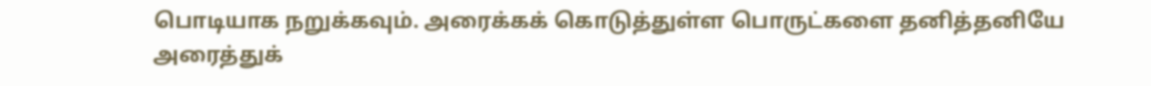பொடியாக நறுக்கவும். அரைக்கக் கொடுத்துள்ள பொருட்களை தனித்தனியே அரைத்துக்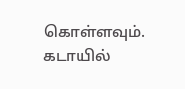கொள்ளவும். கடாயில்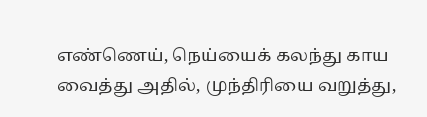எண்ணெய், நெய்யைக் கலந்து காய வைத்து அதில், முந்திரியை வறுத்து,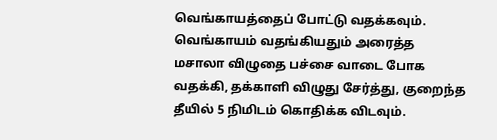வெங்காயத்தைப் போட்டு வதக்கவும். வெங்காயம் வதங்கியதும் அரைத்த மசாலா விழுதை பச்சை வாடை போக வதக்கி, தக்காளி விழுது சேர்த்து, குறைந்த தீயில் 5 நிமிடம் கொதிக்க விடவும்.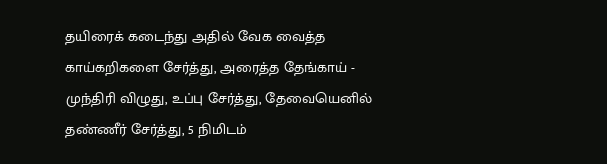தயிரைக் கடைந்து அதில் வேக வைத்த காய்கறிகளை சேர்த்து, அரைத்த தேங்காய் - முந்திரி விழுது, உப்பு சேர்த்து, தேவையெனில் தண்ணீர் சேர்த்து, 5 நிமிடம்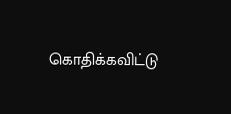கொதிக்கவிட்டு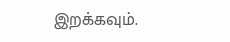இறக்கவும்.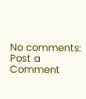No comments:
Post a Comment